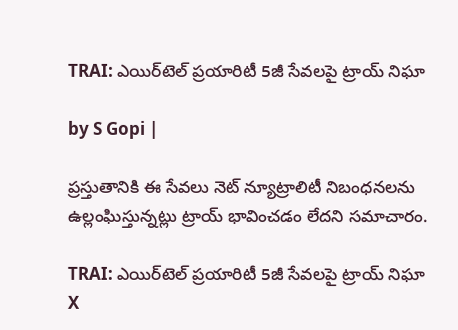TRAI: ఎయిర్‌టెల్ ప్రయారిటీ 5జీ సేవలపై ట్రాయ్ నిఘా

by S Gopi |

ప్రస్తుతానికి ఈ సేవలు నెట్ న్యూట్రాలిటీ నిబంధనలను ఉల్లంఘిస్తున్నట్లు ట్రాయ్ భావించడం లేదని సమాచారం.

TRAI: ఎయిర్‌టెల్ ప్రయారిటీ 5జీ సేవలపై ట్రాయ్ నిఘా
X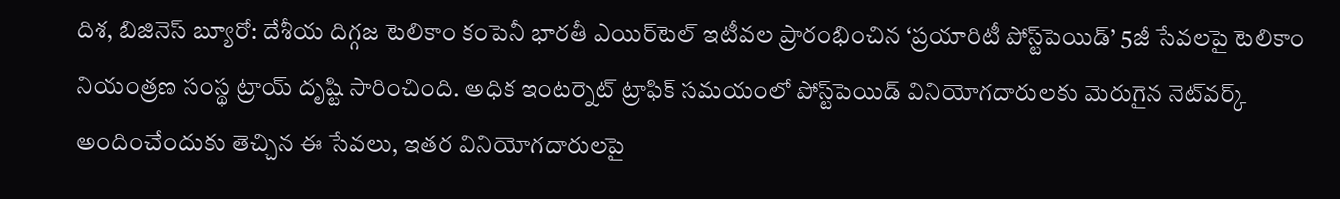దిశ, బిజినెస్ బ్యూరో: దేశీయ దిగ్గజ టెలికాం కంపెనీ భారతీ ఎయిర్‌టెల్ ఇటీవల ప్రారంభించిన ‘ప్రయారిటీ పోస్ట్‌పెయిడ్’ 5జీ సేవలపై టెలికాం నియంత్రణ సంస్థ ట్రాయ్ దృష్టి సారించింది. అధిక ఇంటర్నెట్ ట్రాఫిక్ సమయంలో పోస్ట్‌పెయిడ్ వినియోగదారులకు మెరుగైన నెట్‌వర్క్ అందించేందుకు తెచ్చిన ఈ సేవలు, ఇతర వినియోగదారులపై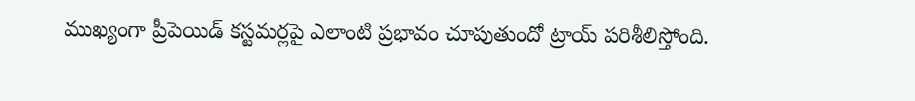ముఖ్యంగా ప్రీపెయిడ్ కస్టమర్లపై ఎలాంటి ప్రభావం చూపుతుందో ట్రాయ్ పరిశీలిస్తోంది.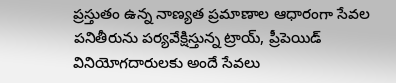ప్రస్తుతం ఉన్న నాణ్యత ప్రమాణాల ఆధారంగా సేవల పనితీరును పర్యవేక్షిస్తున్న ట్రాయ్, ప్రీపెయిడ్ వినియోగదారులకు అందే సేవలు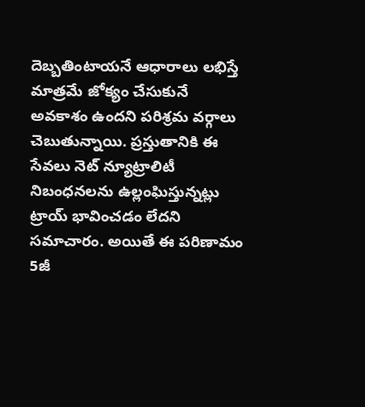దెబ్బతింటాయనే ఆధారాలు లభిస్తే మాత్రమే జోక్యం చేసుకునే అవకాశం ఉందని పరిశ్రమ వర్గాలు చెబుతున్నాయి. ప్రస్తుతానికి ఈ సేవలు నెట్ న్యూట్రాలిటీ నిబంధనలను ఉల్లంఘిస్తున్నట్లు ట్రాయ్ భావించడం లేదని సమాచారం. అయితే ఈ పరిణామం 5జీ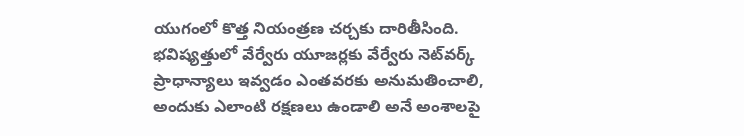యుగంలో కొత్త నియంత్రణ చర్చకు దారితీసింది. భవిష్యత్తులో వేర్వేరు యూజర్లకు వేర్వేరు నెట్‌వర్క్ ప్రాధాన్యాలు ఇవ్వడం ఎంతవరకు అనుమతించాలి, అందుకు ఎలాంటి రక్షణలు ఉండాలి అనే అంశాలపై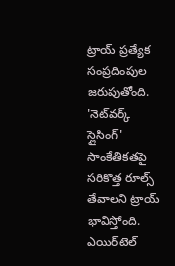ట్రాయ్ ప్రత్యేక సంప్రదింపుల జరుపుతోంది. 'నెట్‌వర్క్ స్లైసింగ్' సాంకేతికతపై సరికొత్త రూల్స్ తేవాలని ట్రాయ్ భావిస్తోంది. ఎయిర్‌టెల్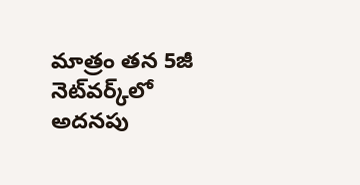మాత్రం తన 5జీ నెట్‌వర్క్‌లో అదనపు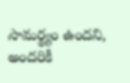సామర్థ్యం ఉందని, అందరికీ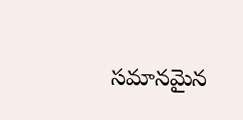సమానమైన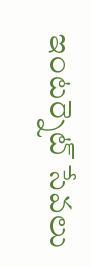ఇంటర్నెట్ సేవలు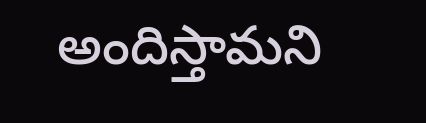అందిస్తామని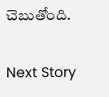చెబుతోంది.

Next Story